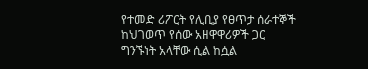የተመድ ሪፖርት የሊቢያ የፀጥታ ሰራተኞች ከህገወጥ የሰው አዘዋዋሪዎች ጋር ግንኙነት አላቸው ሲል ከሷል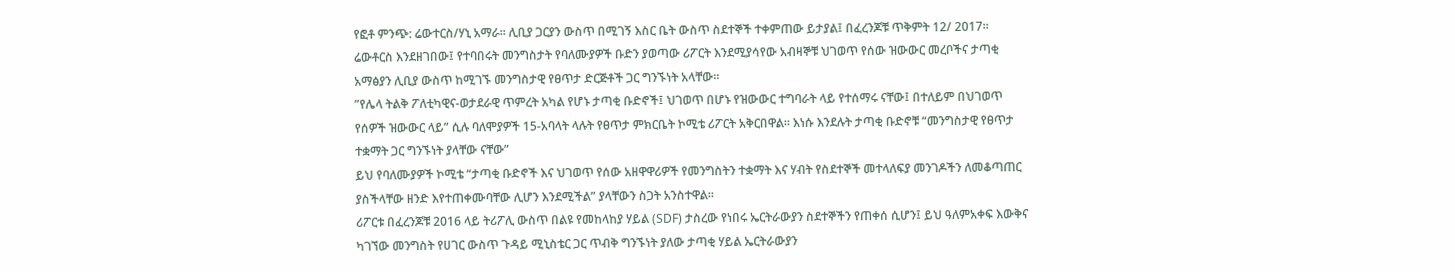የፎቶ ምንጭ: ሬውተርስ/ሃኒ አማራ፡፡ ሊቢያ ጋርያን ውስጥ በሚገኝ እስር ቤት ውስጥ ስደተኞች ተቀምጠው ይታያል፤ በፈረንጆቹ ጥቅምት 12/ 2017፡፡
ሬውቶርስ እንደዘገበው፤ የተባበሩት መንግስታት የባለሙያዎች ቡድን ያወጣው ሪፖርት እንደሚያሳየው አብዛኞቹ ህገወጥ የሰው ዝውውር መረቦችና ታጣቂ አማፅያን ሊቢያ ውስጥ ከሚገኙ መንግስታዊ የፀጥታ ድርጅቶች ጋር ግንኙነት አላቸው፡፡
”የሌላ ትልቅ ፖለቲካዊና-ወታደራዊ ጥምረት አካል የሆኑ ታጣቂ ቡድኖች፤ ህገወጥ በሆኑ የዝውውር ተግባራት ላይ የተሰማሩ ናቸው፤ በተለይም በህገወጥ የሰዎች ዝውውር ላይ” ሲሉ ባለሞያዎች 15-አባላት ላሉት የፀጥታ ምክርቤት ኮሚቴ ሪፖርት አቅርበዋል፡፡ እነሱ እንደሉት ታጣቂ ቡድኖቹ “መንግስታዊ የፀጥታ ተቋማት ጋር ግንኙነት ያላቸው ናቸው”
ይህ የባለሙያዎች ኮሚቴ “ታጣቂ ቡድኖች እና ህገወጥ የሰው አዘዋዋሪዎች የመንግስትን ተቋማት እና ሃብት የስደተኞች መተላለፍያ መንገዶችን ለመቆጣጠር ያስችላቸው ዘንድ እየተጠቀሙባቸው ሊሆን እንደሚችል” ያላቸውን ስጋት አንስተዋል፡፡
ሪፖርቱ በፈረንጆቹ 2016 ላይ ትሪፖሊ ውስጥ በልዩ የመከላከያ ሃይል (SDF) ታስረው የነበሩ ኤርትራውያን ስደተኞችን የጠቀሰ ሲሆን፤ ይህ ዓለምአቀፍ እውቅና ካገኘው መንግስት የሀገር ውስጥ ጉዳይ ሚኒስቴር ጋር ጥብቅ ግንኙነት ያለው ታጣቂ ሃይል ኤርትራውያን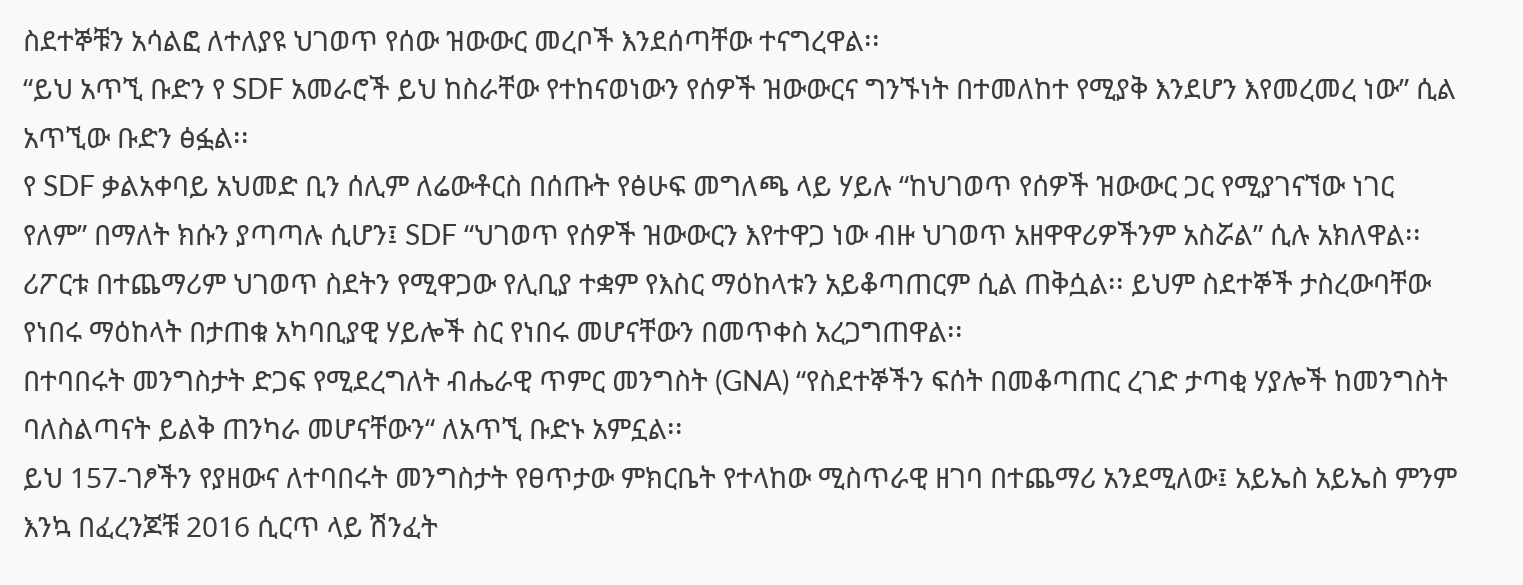ስደተኞቹን አሳልፎ ለተለያዩ ህገወጥ የሰው ዝውውር መረቦች እንደሰጣቸው ተናግረዋል፡፡
“ይህ አጥኚ ቡድን የ SDF አመራሮች ይህ ከስራቸው የተከናወነውን የሰዎች ዝውውርና ግንኙነት በተመለከተ የሚያቅ እንደሆን እየመረመረ ነው” ሲል አጥኚው ቡድን ፅፏል፡፡
የ SDF ቃልአቀባይ አህመድ ቢን ሰሊም ለሬውቶርስ በሰጡት የፅሁፍ መግለጫ ላይ ሃይሉ “ከህገወጥ የሰዎች ዝውውር ጋር የሚያገናኘው ነገር የለም” በማለት ክሱን ያጣጣሉ ሲሆን፤ SDF “ህገወጥ የሰዎች ዝውውርን እየተዋጋ ነው ብዙ ህገወጥ አዘዋዋሪዎችንም አስሯል” ሲሉ አክለዋል፡፡
ሪፖርቱ በተጨማሪም ህገወጥ ስደትን የሚዋጋው የሊቢያ ተቋም የእስር ማዕከላቱን አይቆጣጠርም ሲል ጠቅሷል፡፡ ይህም ስደተኞች ታስረውባቸው የነበሩ ማዕከላት በታጠቁ አካባቢያዊ ሃይሎች ስር የነበሩ መሆናቸውን በመጥቀስ አረጋግጠዋል፡፡
በተባበሩት መንግስታት ድጋፍ የሚደረግለት ብሔራዊ ጥምር መንግስት (GNA) “የስደተኞችን ፍሰት በመቆጣጠር ረገድ ታጣቂ ሃያሎች ከመንግስት ባለስልጣናት ይልቅ ጠንካራ መሆናቸውን“ ለአጥኚ ቡድኑ አምኗል፡፡
ይህ 157-ገፆችን የያዘውና ለተባበሩት መንግስታት የፀጥታው ምክርቤት የተላከው ሚስጥራዊ ዘገባ በተጨማሪ አንደሚለው፤ አይኤስ አይኤስ ምንም እንኳ በፈረንጆቹ 2016 ሲርጥ ላይ ሽንፈት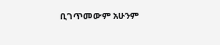ቢገጥመውም አሁንም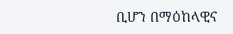ቢሆን በማዕከላዊና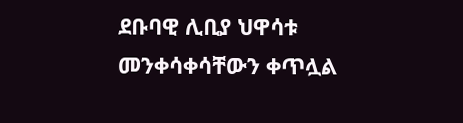ደቡባዊ ሊቢያ ህዋሳቱ መንቀሳቀሳቸውን ቀጥሏል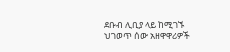ደቡብ ሊቢያ ላይ ከሚገኙ ህገወጥ ሰው አዘዋዋሪዎች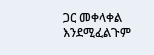ጋር መቀላቀል እንደሚፈልጉም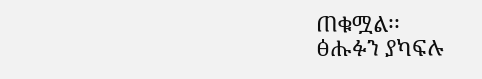ጠቁሟል፡፡
ፅሑፉን ያካፍሉ